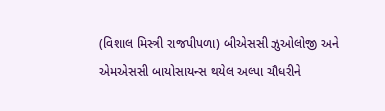(વિશાલ મિસ્ત્રી રાજપીપળા) બીએસસી ઝુઓલોજી અને એમએસસી બાયોસાયન્સ થયેલ અલ્પા ચૌધરીને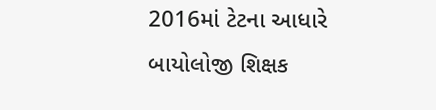2016માં ટેટના આધારે બાયોલોજી શિક્ષક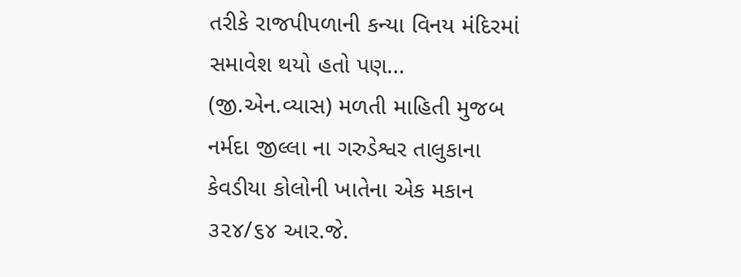તરીકે રાજપીપળાની કન્યા વિનય મંદિરમાં સમાવેશ થયો હતો પણ...
(જી.એન.વ્યાસ) મળતી માહિતી મુજબ નર્મદા જીલ્લા ના ગરુડેશ્વર તાલુકાના કેવડીયા કોલોની ખાતેના એક મકાન ૩૨૪/૬૪ આર.જે.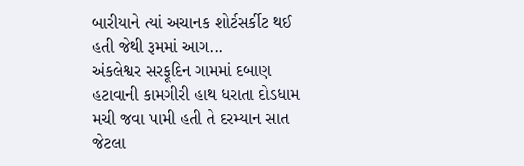બારીયાને ત્યાં અચાનક શોર્ટસર્કીટ થઈ હતી જેથી રૂમમાં આગ...
અંકલેશ્વર સરફૂદિન ગામમાં દબાણ હટાવાની કામગીરી હાથ ધરાતા દોડધામ મચી જવા પામી હતી તે દરમ્યાન સાત જેટલા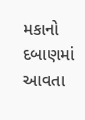મકાનો દબાણમાં આવતા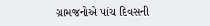ગ્રામજનોએ પાંચ દિવસની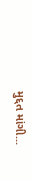મુદ્દત માંગી...